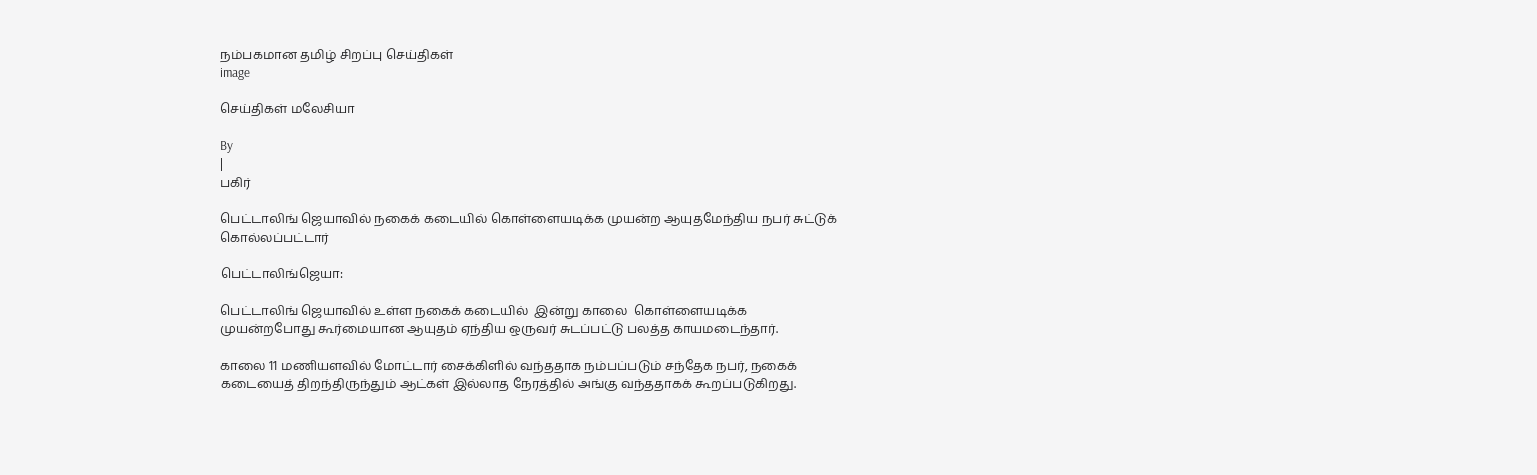நம்பகமான தமிழ் சிறப்பு செய்திகள்
image

செய்திகள் மலேசியா

By
|
பகிர்

பெட்டாலிங் ஜெயாவில் நகைக் கடையில் கொள்ளையடிக்க முயன்ற ஆயுதமேந்திய நபர் சுட்டுக் கொல்லப்பட்டார்

பெட்டாலிங்ஜெயா:

பெட்டாலிங் ஜெயாவில் உள்ள நகைக் கடையில்  இன்று காலை  கொள்ளையடிக்க முயன்றபோது கூர்மையான ஆயுதம் ஏந்திய ஒருவர் சுடப்பட்டு பலத்த காயமடைந்தார்.

காலை 11 மணியளவில் மோட்டார் சைக்கிளில் வந்ததாக நம்பப்படும் சந்தேக நபர், நகைக் கடையைத் திறந்திருந்தும் ஆட்கள் இல்லாத நேரத்தில் அங்கு வந்ததாகக் கூறப்படுகிறது.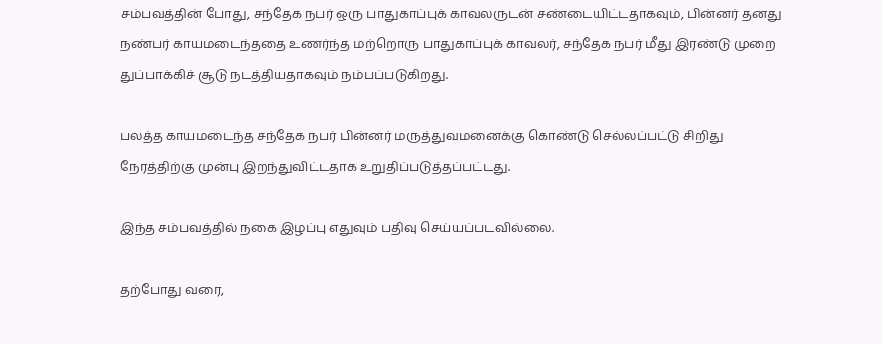சம்பவத்தின் போது, சந்தேக நபர் ஒரு பாதுகாப்புக் காவலருடன் சண்டையிட்டதாகவும், பின்னர் தனது நண்பர் காயமடைந்ததை உணர்ந்த மற்றொரு பாதுகாப்புக் காவலர், சந்தேக நபர் மீது இரண்டு முறை துப்பாக்கிச் சூடு நடத்தியதாகவும் நம்பப்படுகிறது.

பலத்த காயமடைந்த சந்தேக நபர் பின்னர் மருத்துவமனைக்கு கொண்டு செல்லப்பட்டு சிறிது நேரத்திற்கு முன்பு இறந்துவிட்டதாக உறுதிப்படுத்தப்பட்டது.

இந்த சம்பவத்தில் நகை இழப்பு எதுவும் பதிவு செய்யப்படவில்லை.

தற்போது வரை,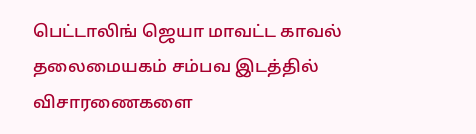பெட்டாலிங் ஜெயா மாவட்ட காவல் தலைமையகம் சம்பவ இடத்தில் விசாரணைகளை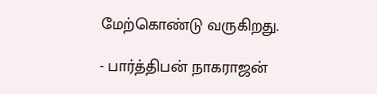மேற்கொண்டு வருகிறது.

- பார்த்திபன் நாகராஜன்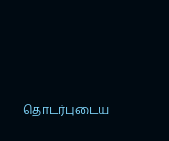தொடர்புடைய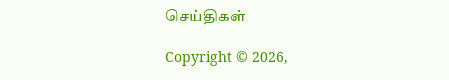செய்திகள்

Copyright © 2026,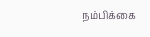நம்பிக்கை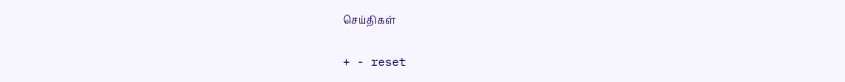செய்திகள்

+ - reset